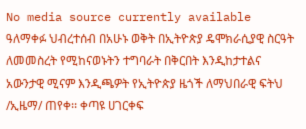No media source currently available
ዓለማቀፉ ህብረተሰብ በአሁኑ ወቅት በኢትዮጵያ ዴሞክራሲያዊ ስርዓት ለመመስረት የሚከናወኑትን ተግባራት በቅርበት እንዲከታተልና አውንታዊ ሚናም እንዲጫዎት የኢትዮጵያ ዜጎች ለማህበራዊ ፍትህ /ኢዜማ/ ጠየቀ፡፡ ቀጣዩ ሀገርቀፍ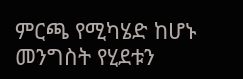ምርጫ የሚካሄድ ከሆኑ መንግስት የሂደቱን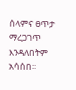ሰላምና ፀጥታ ማረጋገጥ እንዳለበትም አሳሰበ፡፡